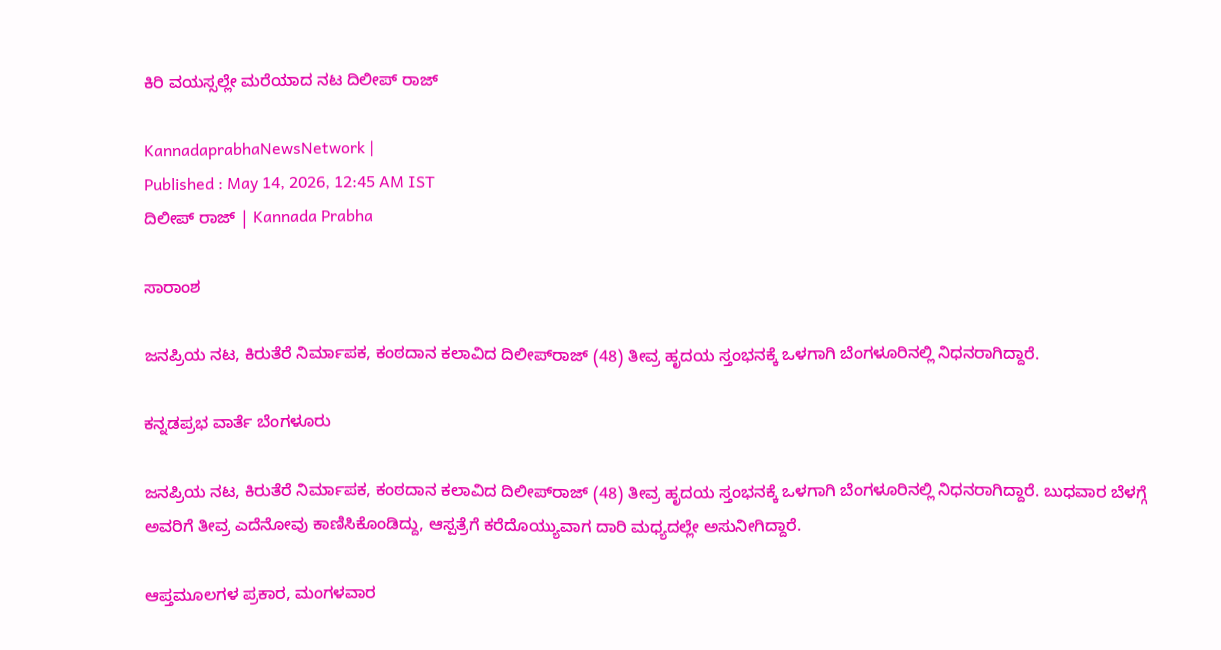ಕಿರಿ ವಯಸ್ಸಲ್ಲೇ ಮರೆಯಾದ ನಟ ದಿಲೀಪ್‌ ರಾಜ್‌

KannadaprabhaNewsNetwork |
Published : May 14, 2026, 12:45 AM IST
ದಿಲೀಪ್‌ ರಾಜ್‌ | Kannada Prabha

ಸಾರಾಂಶ

ಜನಪ್ರಿಯ ನಟ, ಕಿರುತೆರೆ ನಿರ್ಮಾಪಕ, ಕಂಠದಾನ ಕಲಾವಿದ ದಿಲೀಪ್‌ರಾಜ್‌ (48) ತೀವ್ರ ಹೃದಯ ಸ್ತಂಭನಕ್ಕೆ ಒಳಗಾಗಿ ಬೆಂಗಳೂರಿನಲ್ಲಿ ನಿಧನರಾಗಿದ್ದಾರೆ.

ಕನ್ನಡಪ್ರಭ ವಾರ್ತೆ ಬೆಂಗಳೂರು

ಜನಪ್ರಿಯ ನಟ, ಕಿರುತೆರೆ ನಿರ್ಮಾಪಕ, ಕಂಠದಾನ ಕಲಾವಿದ ದಿಲೀಪ್‌ರಾಜ್‌ (48) ತೀವ್ರ ಹೃದಯ ಸ್ತಂಭನಕ್ಕೆ ಒಳಗಾಗಿ ಬೆಂಗಳೂರಿನಲ್ಲಿ ನಿಧನರಾಗಿದ್ದಾರೆ. ಬುಧವಾರ ಬೆಳಗ್ಗೆ ಅವರಿಗೆ ತೀವ್ರ ಎದೆನೋವು ಕಾಣಿಸಿಕೊಂಡಿದ್ದು, ಆಸ್ಪತ್ರೆಗೆ ಕರೆದೊಯ್ಯುವಾಗ ದಾರಿ ಮಧ್ಯದಲ್ಲೇ ಅಸುನೀಗಿದ್ದಾರೆ.

ಆಪ್ತಮೂಲಗಳ ಪ್ರಕಾರ, ಮಂಗಳವಾರ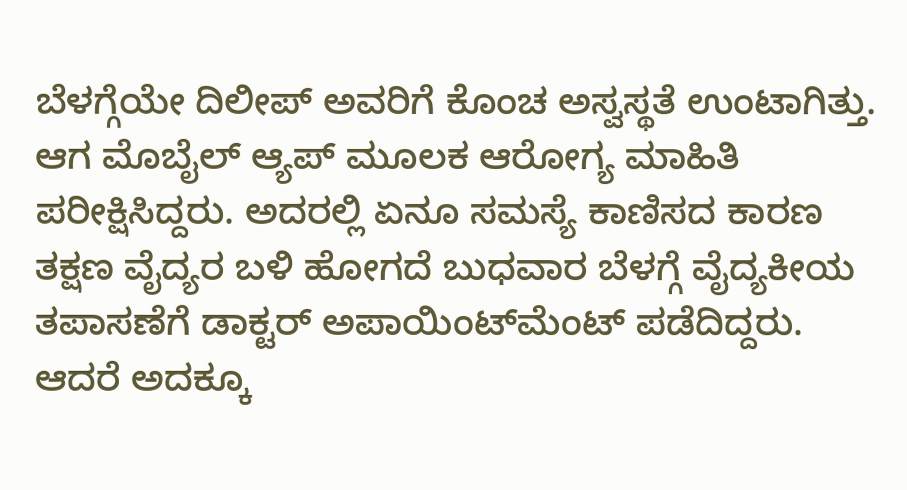ಬೆಳಗ್ಗೆಯೇ ದಿಲೀಪ್‌ ಅವರಿಗೆ ಕೊಂಚ ಅಸ್ವಸ್ಥತೆ ಉಂಟಾಗಿತ್ತು. ಆಗ ಮೊಬೈಲ್‌ ಆ್ಯಪ್‌ ಮೂಲಕ ಆರೋಗ್ಯ ಮಾಹಿತಿ ಪರೀಕ್ಷಿಸಿದ್ದರು. ಅದರಲ್ಲಿ ಏನೂ ಸಮಸ್ಯೆ ಕಾಣಿಸದ ಕಾರಣ ತಕ್ಷಣ ವೈದ್ಯರ ಬಳಿ ಹೋಗದೆ ಬುಧವಾರ ಬೆಳಗ್ಗೆ ವೈದ್ಯಕೀಯ ತಪಾಸಣೆಗೆ ಡಾಕ್ಟರ್‌ ಅಪಾಯಿಂಟ್‌ಮೆಂಟ್‌ ಪಡೆದಿದ್ದರು. ಆದರೆ ಅದಕ್ಕೂ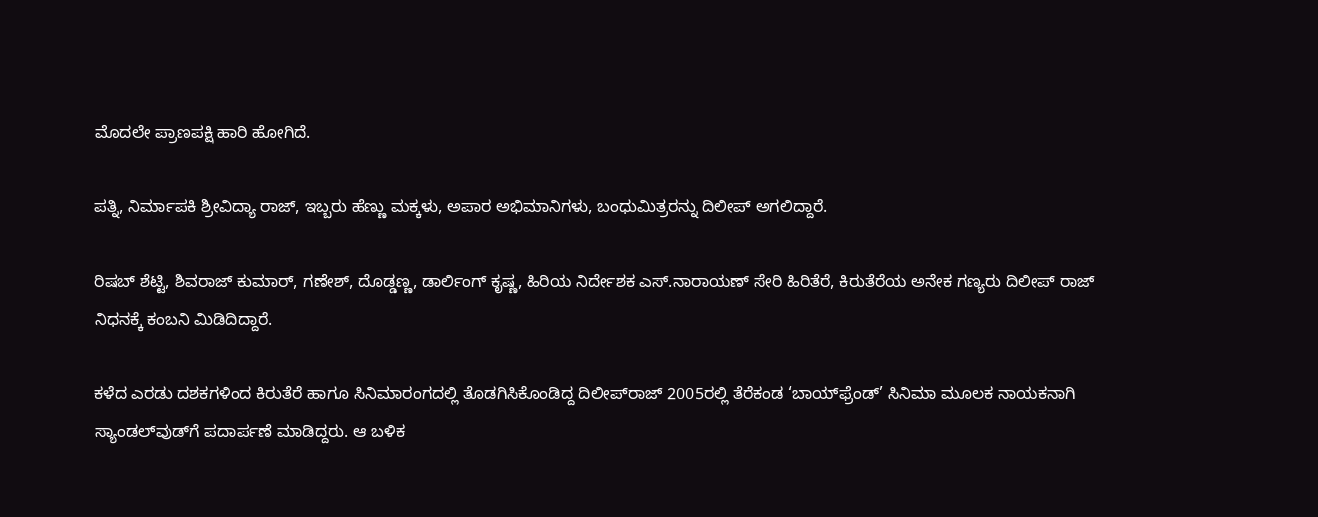ಮೊದಲೇ ಪ್ರಾಣಪಕ್ಷಿ ಹಾರಿ ಹೋಗಿದೆ.

ಪತ್ನಿ, ನಿರ್ಮಾಪಕಿ ಶ್ರೀವಿದ್ಯಾ ರಾಜ್‌, ಇಬ್ಬರು ಹೆಣ್ಣು ಮಕ್ಕಳು, ಅಪಾರ ಅಭಿಮಾನಿಗಳು, ಬಂಧುಮಿತ್ರರನ್ನು ದಿಲೀಪ್‌ ಅಗಲಿದ್ದಾರೆ.

ರಿಷಬ್‌ ಶೆಟ್ಟಿ, ಶಿವರಾಜ್‌ ಕುಮಾರ್‌, ಗಣೇಶ್‌, ದೊಡ್ಡಣ್ಣ, ಡಾರ್ಲಿಂಗ್‌ ಕೃಷ್ಣ, ಹಿರಿಯ ನಿರ್ದೇಶಕ ಎಸ್‌.ನಾರಾಯಣ್‌ ಸೇರಿ ಹಿರಿತೆರೆ, ಕಿರುತೆರೆಯ ಅನೇಕ ಗಣ್ಯರು ದಿಲೀಪ್‌ ರಾಜ್‌ ನಿಧನಕ್ಕೆ ಕಂಬನಿ ಮಿಡಿದಿದ್ದಾರೆ.

ಕಳೆದ ಎರಡು ದಶಕಗಳಿಂದ ಕಿರುತೆರೆ ಹಾಗೂ ಸಿನಿಮಾರಂಗದಲ್ಲಿ ತೊಡಗಿಸಿಕೊಂಡಿದ್ದ ದಿಲೀಪ್‌ರಾಜ್‌ 2005ರಲ್ಲಿ ತೆರೆಕಂಡ ‘ಬಾಯ್‌ಫ್ರೆಂಡ್‌’ ಸಿನಿಮಾ ಮೂಲಕ ನಾಯಕನಾಗಿ ಸ್ಯಾಂಡಲ್‌ವುಡ್‌ಗೆ ಪದಾರ್ಪಣೆ ಮಾಡಿದ್ದರು. ಆ ಬಳಿಕ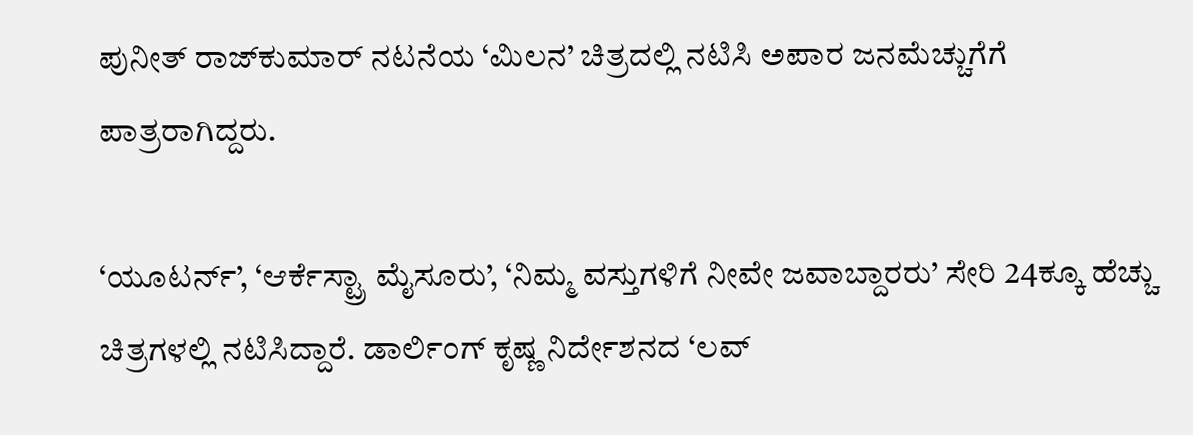ಪುನೀತ್‌ ರಾಜ್‌ಕುಮಾರ್‌ ನಟನೆಯ ‘ಮಿಲನ’ ಚಿತ್ರದಲ್ಲಿ ನಟಿಸಿ ಅಪಾರ ಜನಮೆಚ್ಚುಗೆಗೆ ಪಾತ್ರರಾಗಿದ್ದರು.

‘ಯೂಟರ್ನ್’, ‘ಆರ್ಕೆಸ್ಟ್ರಾ ಮೈಸೂರು’, ‘ನಿಮ್ಮ ವಸ್ತುಗಳಿಗೆ ನೀವೇ ಜವಾಬ್ದಾರರು’ ಸೇರಿ 24ಕ್ಕೂ ಹೆಚ್ಚು ಚಿತ್ರಗಳಲ್ಲಿ ನಟಿಸಿದ್ದಾರೆ. ಡಾರ್ಲಿಂಗ್‌ ಕೃಷ್ಣ ನಿರ್ದೇಶನದ ‘ಲವ್‌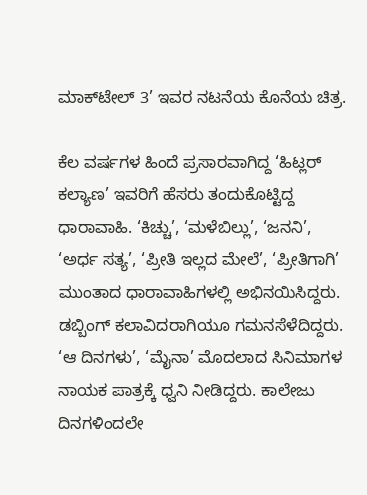ಮಾಕ್‌ಟೇಲ್‌ 3’ ಇವರ ನಟನೆಯ ಕೊನೆಯ ಚಿತ್ರ.

ಕೆಲ ವರ್ಷಗಳ ಹಿಂದೆ ಪ್ರಸಾರವಾಗಿದ್ದ ‘ಹಿಟ್ಲರ್‌ ಕಲ್ಯಾಣ’ ಇವರಿಗೆ ಹೆಸರು ತಂದುಕೊಟ್ಟಿದ್ದ ಧಾರಾವಾಹಿ. ‘ಕಿಚ್ಚು’, ‘ಮಳೆಬಿಲ್ಲು’, ‘ಜನನಿ’, ‘ಅರ್ಧ ಸತ್ಯ’, ‘ಪ್ರೀತಿ ಇಲ್ಲದ ಮೇಲೆ’, ‘ಪ್ರೀತಿಗಾಗಿ’ ಮುಂತಾದ ಧಾರಾವಾಹಿಗಳಲ್ಲಿ ಅಭಿನಯಿಸಿದ್ದರು. ಡಬ್ಬಿಂಗ್‌ ಕಲಾವಿದರಾಗಿಯೂ ಗಮನಸೆಳೆದಿದ್ದರು. ‘ಆ ದಿನಗಳು’, ‘ಮೈನಾ’ ಮೊದಲಾದ ಸಿನಿಮಾಗಳ ನಾಯಕ ಪಾತ್ರಕ್ಕೆ ಧ್ವನಿ ನೀಡಿದ್ದರು. ಕಾಲೇಜು ದಿನಗಳಿಂದಲೇ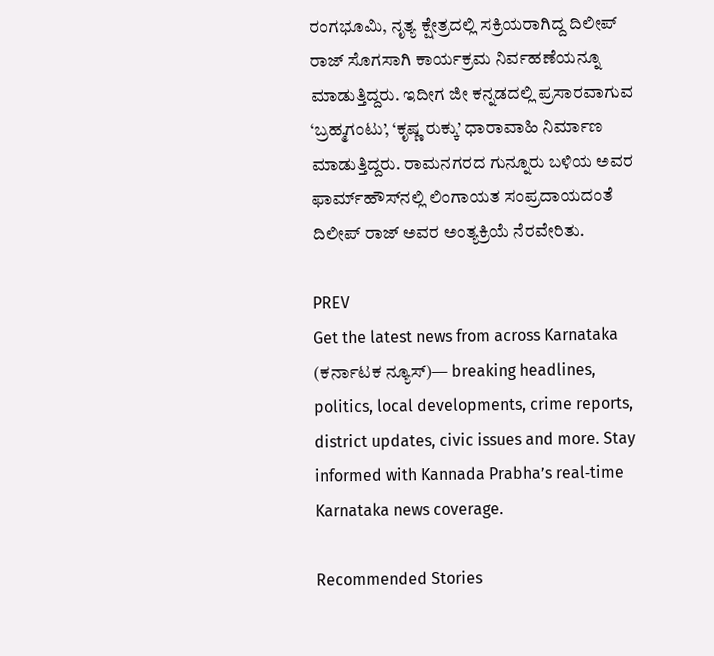ರಂಗಭೂಮಿ, ನೃತ್ಯ ಕ್ಷೇತ್ರದಲ್ಲಿ ಸಕ್ರಿಯರಾಗಿದ್ದ ದಿಲೀಪ್‌ ರಾಜ್‌ ಸೊಗಸಾಗಿ ಕಾರ್ಯಕ್ರಮ ನಿರ್ವಹಣೆಯನ್ನೂ ಮಾಡುತ್ತಿದ್ದರು. ಇದೀಗ ಜೀ ಕನ್ನಡದಲ್ಲಿ ಪ್ರಸಾರವಾಗುವ ‘ಬ್ರಹ್ಮಗಂಟು’, ‘ಕೃಷ್ಣ ರುಕ್ಕು’ ಧಾರಾವಾಹಿ ನಿರ್ಮಾಣ ಮಾಡುತ್ತಿದ್ದರು. ರಾಮನಗರದ ಗುನ್ನೂರು ಬಳಿಯ ಅವರ ಫಾರ್ಮ್‌ಹೌಸ್‌ನಲ್ಲಿ ಲಿಂಗಾಯತ ಸಂಪ್ರದಾಯದಂತೆ ದಿಲೀಪ್‌ ರಾಜ್‌ ಅವರ ಅಂತ್ಯಕ್ರಿಯೆ ನೆರವೇರಿತು.

PREV
Get the latest news from across Karnataka (ಕರ್ನಾಟಕ ನ್ಯೂಸ್)— breaking headlines, politics, local developments, crime reports, district updates, civic issues and more. Stay informed with Kannada Prabha’s real‑time Karnataka news coverage.

Recommended Stories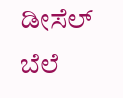ಡೀಸೆಲ್‌ ಬೆಲೆ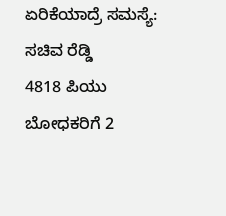ಏರಿಕೆಯಾದ್ರೆ ಸಮಸ್ಯೆ: ಸಚಿವ ರೆಡ್ಡಿ
4818 ಪಿಯು ಬೋಧಕರಿಗೆ 2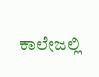ಕಾಲೇಜಲ್ಲಿ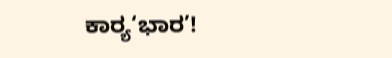ಕಾರ್‍ಯ‘ಭಾರ’!